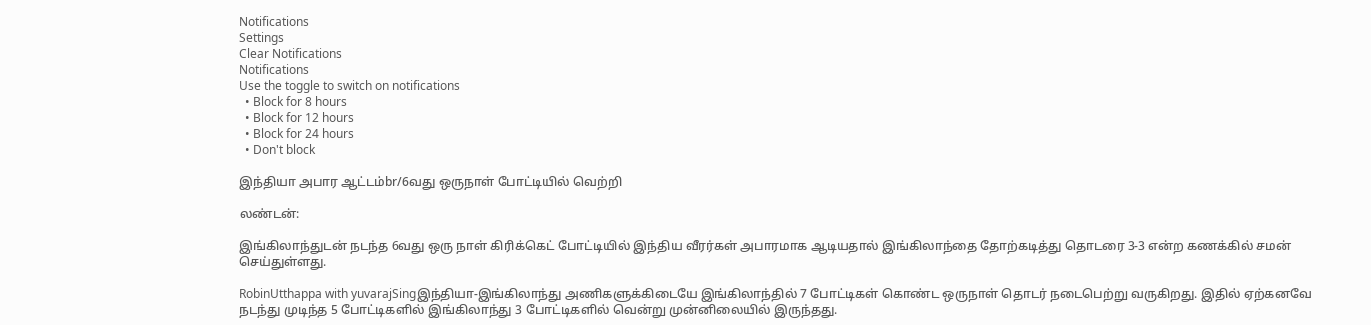Notifications
Settings
Clear Notifications
Notifications
Use the toggle to switch on notifications
  • Block for 8 hours
  • Block for 12 hours
  • Block for 24 hours
  • Don't block

இந்தியா அபார ஆட்டம்br/6வது ஒருநாள் போட்டியில் வெற்றி

லண்டன்:

இங்கிலாந்துடன் நடந்த 6வது ஒரு நாள் கிரிக்கெட் போட்டியில் இந்திய வீரர்கள் அபாரமாக ஆடியதால் இங்கிலாந்தை தோற்கடித்து தொடரை 3-3 என்ற கணக்கில் சமன் செய்துள்ளது.

RobinUtthappa with yuvarajSingஇந்தியா-இங்கிலாந்து அணிகளுக்கிடையே இங்கிலாந்தில் 7 போட்டிகள் கொண்ட ஒருநாள் தொடர் நடைபெற்று வருகிறது. இதில் ஏற்கனவே நடந்து முடிந்த 5 போட்டிகளில் இங்கிலாந்து 3 போட்டிகளில் வென்று முன்னிலையில் இருந்தது.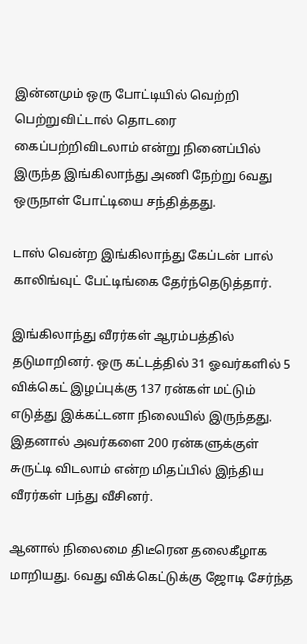இன்னமும் ஒரு போட்டியில் வெற்றி பெற்றுவிட்டால் தொடரை கைப்பற்றிவிடலாம் என்று நினைப்பில் இருந்த இங்கிலாந்து அணி நேற்று 6வது ஒருநாள் போட்டியை சந்தித்தது.

டாஸ் வென்ற இங்கிலாந்து கேப்டன் பால் காலிங்வுட் பேட்டிங்கை தேர்ந்தெடுத்தார்.

இங்கிலாந்து வீரர்கள் ஆரம்பத்தில் தடுமாறினர். ஒரு கட்டத்தில் 31 ஓவர்களில் 5 விக்கெட் இழப்புக்கு 137 ரன்கள் மட்டும் எடுத்து இக்கட்டனா நிலையில் இருந்தது. இதனால் அவர்களை 200 ரன்களுக்குள் சுருட்டி விடலாம் என்ற மிதப்பில் இந்திய வீரர்கள் பந்து வீசினர்.

ஆனால் நிலைமை திடீரென தலைகீழாக மாறியது. 6வது விக்கெட்டுக்கு ஜோடி சேர்ந்த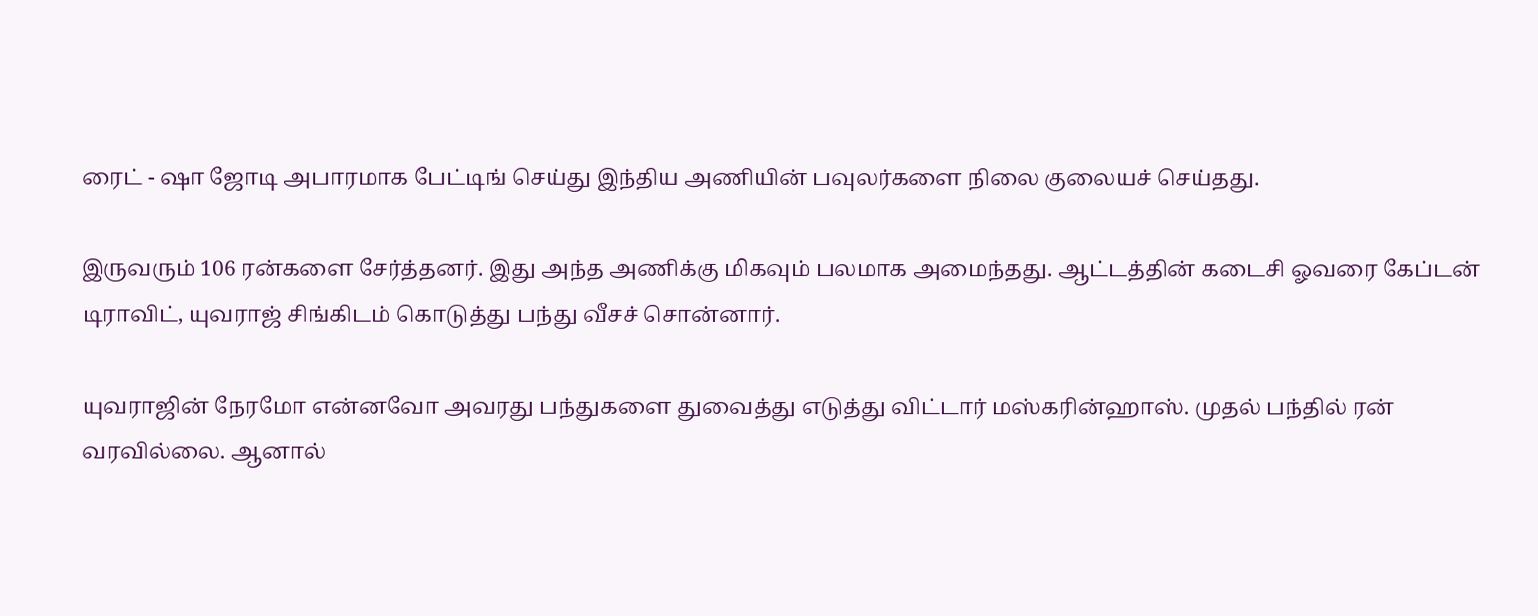ரைட் - ஷா ஜோடி அபாரமாக பேட்டிங் செய்து இந்திய அணியின் பவுலர்களை நிலை குலையச் செய்தது.

இருவரும் 106 ரன்களை சேர்த்தனர். இது அந்த அணிக்கு மிகவும் பலமாக அமைந்தது. ஆட்டத்தின் கடைசி ஓவரை கேப்டன் டிராவிட், யுவராஜ் சிங்கிடம் கொடுத்து பந்து வீசச் சொன்னார்.

யுவராஜின் நேரமோ என்னவோ அவரது பந்துகளை துவைத்து எடுத்து விட்டார் மஸ்கரின்ஹாஸ். முதல் பந்தில் ரன் வரவில்லை. ஆனால்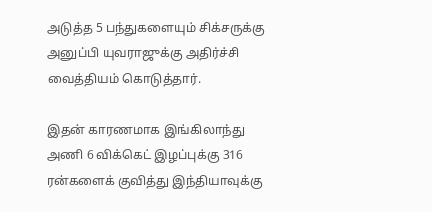அடுத்த 5 பந்துகளையும் சிக்சருக்கு அனுப்பி யுவராஜுக்கு அதிர்ச்சி வைத்தியம் கொடுத்தார்.

இதன் காரணமாக இங்கிலாந்து அணி 6 விக்கெட் இழப்புக்கு 316 ரன்களைக் குவித்து இந்தியாவுக்கு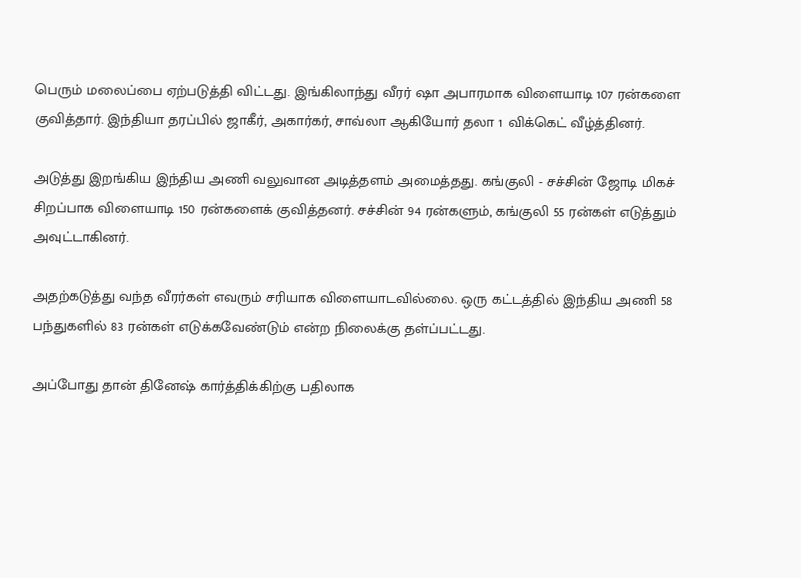பெரும் மலைப்பை ஏற்படுத்தி விட்டது. இங்கிலாந்து வீரர் ஷா அபாரமாக விளையாடி 107 ரன்களை குவித்தார். இந்தியா தரப்பில் ஜாகீர், அகார்கர், சாவ்லா ஆகியோர் தலா 1 விக்கெட் வீழ்த்தினர்.

அடுத்து இறங்கிய இந்திய அணி வலுவான அடித்தளம் அமைத்தது. கங்குலி - சச்சின் ஜோடி மிகச் சிறப்பாக விளையாடி 150 ரன்களைக் குவித்தனர். சச்சின் 94 ரன்களும், கங்குலி 55 ரன்கள் எடுத்தும் அவுட்டாகினர்.

அதற்கடுத்து வந்த வீரர்கள் எவரும் சரியாக விளையாடவில்லை. ஒரு கட்டத்தில் இந்திய அணி 58 பந்துகளில் 83 ரன்கள் எடுக்கவேண்டும் என்ற நிலைக்கு தள்ப்பட்டது.

அப்போது தான் தினேஷ் கார்த்திக்கிற்கு பதிலாக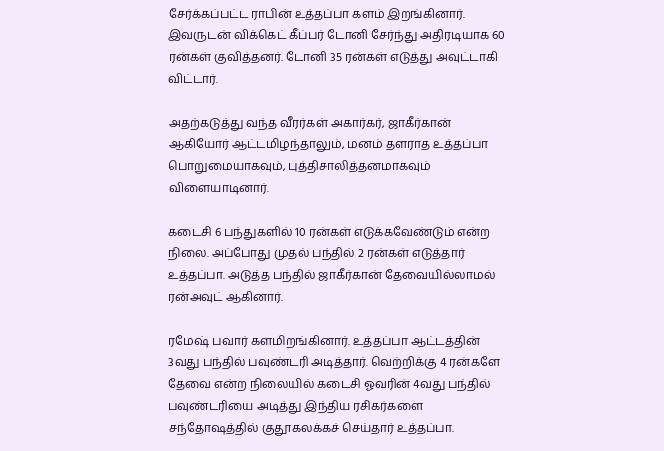சேர்க்கப்பட்ட ராபின் உத்தப்பா களம் இறங்கினார். இவருடன் விக்கெட் கீப்பர் டோனி சேர்ந்து அதிரடியாக 60 ரன்கள் குவித்தனர். டோனி 35 ரன்கள் எடுத்து அவுட்டாகி விட்டார்.

அதற்கடுத்து வந்த வீரர்கள் அகார்கர், ஜாகீர்கான் ஆகியோர் ஆட்டமிழந்தாலும், மனம் தளராத உத்தப்பா பொறுமையாகவும், புத்திசாலித்தனமாகவும் விளையாடினார்.

கடைசி 6 பந்துகளில் 10 ரன்கள் எடுக்கவேண்டும் என்ற நிலை. அப்போது முதல் பந்தில் 2 ரன்கள் எடுத்தார் உத்தப்பா. அடுத்த பந்தில் ஜாகீர்கான் தேவையில்லாமல் ரன்அவுட் ஆகினார்.

ரமேஷ் பவார் களமிறங்கினார். உத்தப்பா ஆட்டத்தின் 3வது பந்தில் பவுண்டரி அடித்தார். வெற்றிக்கு 4 ரன்களே தேவை என்ற நிலையில் கடைசி ஓவரின் 4வது பந்தில் பவுண்டரியை அடித்து இந்திய ரசிகர்களை சந்தோஷத்தில் குதூகலக்கச் செய்தார் உத்தப்பா.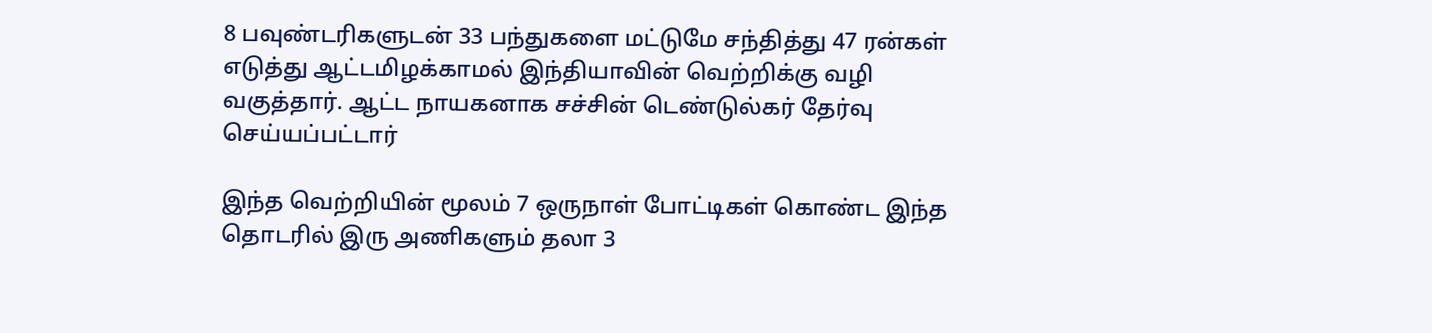8 பவுண்டரிகளுடன் 33 பந்துகளை மட்டுமே சந்தித்து 47 ரன்கள் எடுத்து ஆட்டமிழக்காமல் இந்தியாவின் வெற்றிக்கு வழி வகுத்தார். ஆட்ட நாயகனாக சச்சின் டெண்டுல்கர் தேர்வு செய்யப்பட்டார்

இந்த வெற்றியின் மூலம் 7 ஒருநாள் போட்டிகள் கொண்ட இந்த தொடரில் இரு அணிகளும் தலா 3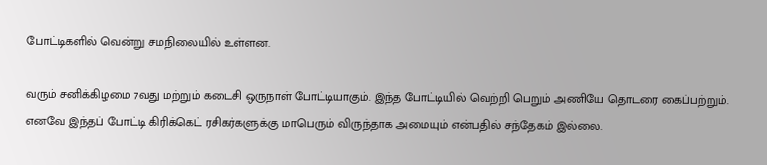போட்டிகளில் வென்று சமநிலையில் உள்ளன.

வரும் சனிக்கிழமை 7வது மற்றும் கடைசி ஒருநாள் போட்டியாகும். இந்த போட்டியில் வெற்றி பெறும் அணியே தொடரை கைப்பற்றும். எனவே இந்தப் போட்டி கிரிக்கெட் ரசிகர்களுக்கு மாபெரும் விருந்தாக அமையும் என்பதில் சந்தேகம் இல்லை.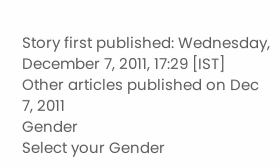Story first published: Wednesday, December 7, 2011, 17:29 [IST]
Other articles published on Dec 7, 2011
Gender
Select your Gender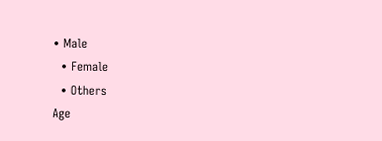• Male
  • Female
  • Others
Age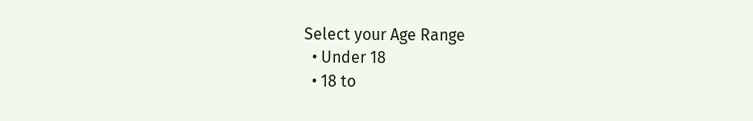Select your Age Range
  • Under 18
  • 18 to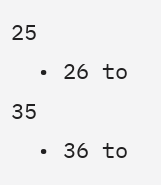25
  • 26 to 35
  • 36 to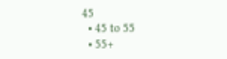45
  • 45 to 55
  • 55+